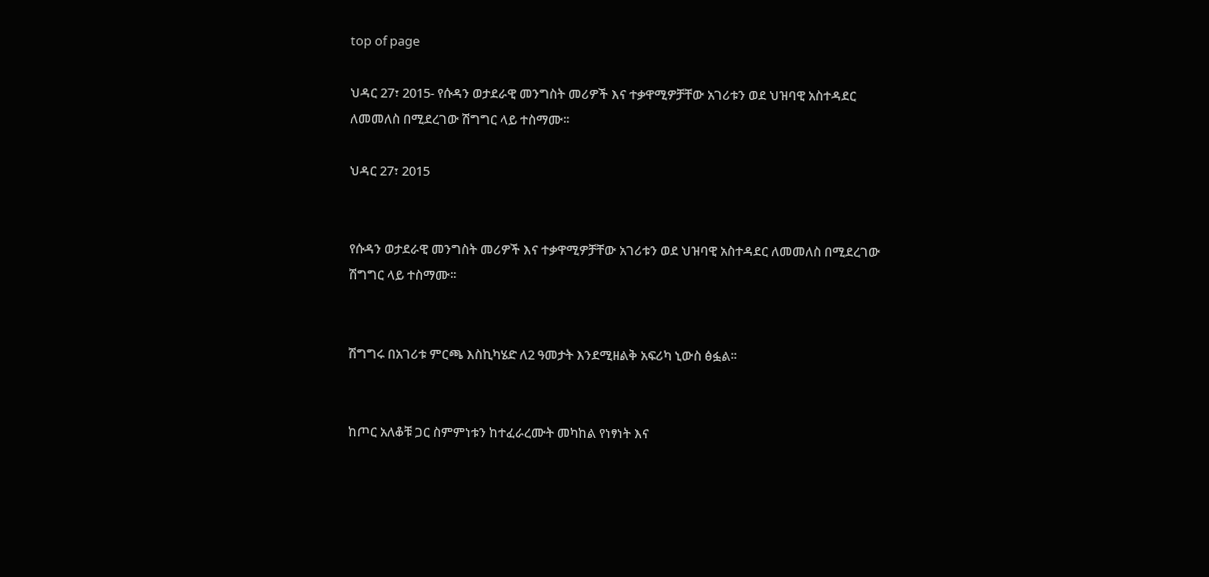top of page

ህዳር 27፣ 2015- የሱዳን ወታደራዊ መንግስት መሪዎች እና ተቃዋሚዎቻቸው አገሪቱን ወደ ህዝባዊ አስተዳደር ለመመለስ በሚደረገው ሽግግር ላይ ተስማሙ፡፡

ህዳር 27፣ 2015


የሱዳን ወታደራዊ መንግስት መሪዎች እና ተቃዋሚዎቻቸው አገሪቱን ወደ ህዝባዊ አስተዳደር ለመመለስ በሚደረገው ሽግግር ላይ ተስማሙ፡፡


ሽግግሩ በአገሪቱ ምርጫ እስኪካሄድ ለ2 ዓመታት እንደሚዘልቅ አፍሪካ ኒውስ ፅፏል፡፡


ከጦር አለቆቹ ጋር ስምምነቱን ከተፈራረሙት መካከል የነፃነት እና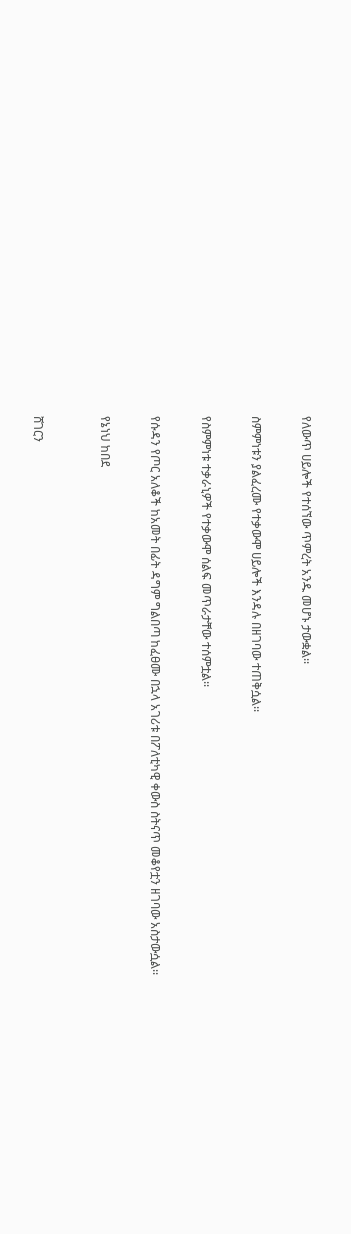የለውጥ ሀይሎች የተሰኘው ጥምረት አንዱ መሆኑ ታውቋል፡፡


ስምምነቱን ያልፈረሙ የተቃውሞ ሀይሎች እንዳሉ በዘገባው ተጠቅሷል፡፡


የስምምነቱ ተቃራኒዎች የተቃውሞ ሰልፍ መጥራታቸው ተሰምቷል፡፡


የሱዳን የጦር አለቆች ከአመት በፊት ዳግም ግልበጣ ከፈፀሙ በኋላ አገሪቱ በፖለቲካዊ ቀውስ ስትናጥ መቆየቷን ዘገባው አስታውሷል፡፡


የኔነህ ከበደ



ሸገርን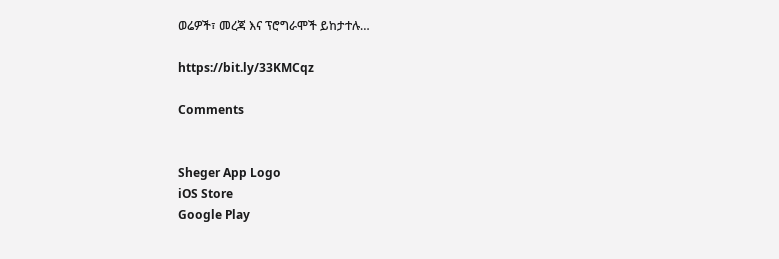ወሬዎች፣ መረጃ እና ፕሮግራሞች ይከታተሉ…

https://bit.ly/33KMCqz

Comments


Sheger App Logo
iOS Store
Google Play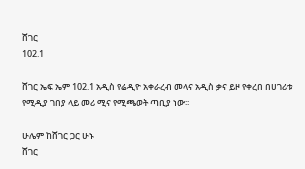ሸገር
102.1

ሸገር ኤፍ ኤም 102.1 አዲስ የሬዲዮ አቀራረብ መላና አዲስ ቃና ይዞ የቀረበ በሀገሪቱ የሚዲያ ገበያ ላይ መሪ ሚና የሚጫወት ጣቢያ ነው፡፡

ሁሌም ከሸገር ጋር ሁኑ
ሸገር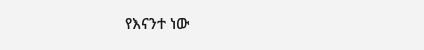የእናንተ ነው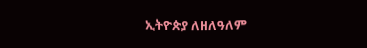ኢትዮጵያ ለዘለዓለም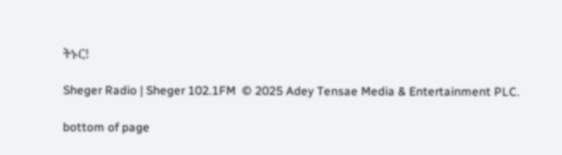ትኑር!

Sheger Radio | Sheger 102.1FM  © 2025 Adey Tensae Media & Entertainment PLC.

bottom of page